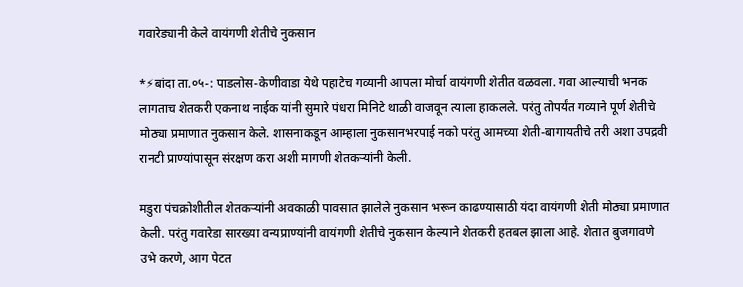गवारेड्यानी केले वायंगणी शेतीचे नुकसान

*⚡बांदा ता.०५-: पाडलोस-केणीवाडा येथे पहाटेच गव्यानी आपला मोर्चा वायंगणी शेतीत वळवला. गवा आल्याची भनक लागताच शेतकरी एकनाथ नाईक यांनी सुमारे पंधरा मिनिटे थाळी वाजवून त्याला हाकलले. परंतु तोपर्यंत गव्याने पूर्ण शेतीचे मोठ्या प्रमाणात नुकसान केले. शासनाकडून आम्हाला नुकसानभरपाई नको परंतु आमच्या शेती-बागायतीचे तरी अशा उपद्रवी रानटी प्राण्यांपासून संरक्षण करा अशी मागणी शेतकऱ्यांनी केली.

मडुरा पंचक्रोशीतील शेतकऱ्यांनी अवकाळी पावसात झालेले नुकसान भरून काढण्यासाठी यंदा वायंगणी शेती मोठ्या प्रमाणात केली. परंतु गवारेडा सारख्या वन्यप्राण्यांनी वायंगणी शेतीचे नुकसान केल्याने शेतकरी हतबल झाला आहे. शेतात बुजगावणे उभे करणे, आग पेटत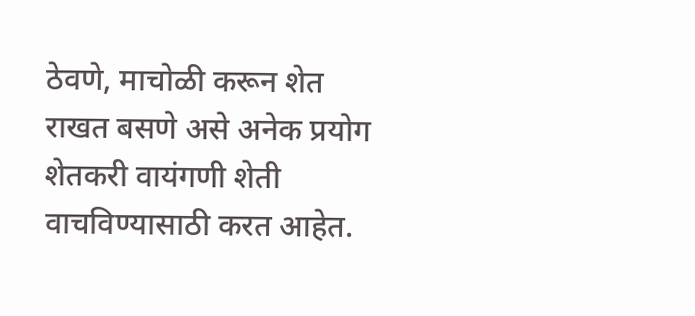ठेवणे, माचोळी करून शेत राखत बसणे असे अनेक प्रयोग शेतकरी वायंगणी शेती वाचविण्यासाठी करत आहेत.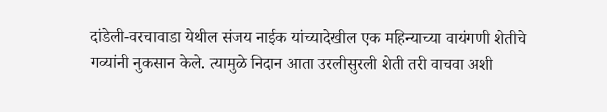दांडेली-वरचावाडा येथील संजय नाईक यांच्यादेखील एक महिन्याच्या वायंगणी शेतीचे गव्यांनी नुकसान केले. त्यामुळे निदान आता उरलीसुरली शेती तरी वाचवा अशी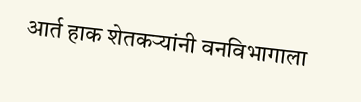आर्त हाक शेतकऱ्यांनी वनविभागाला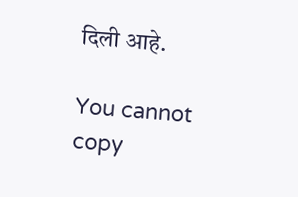दिली आहे.

You cannot copy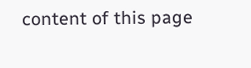content of this page